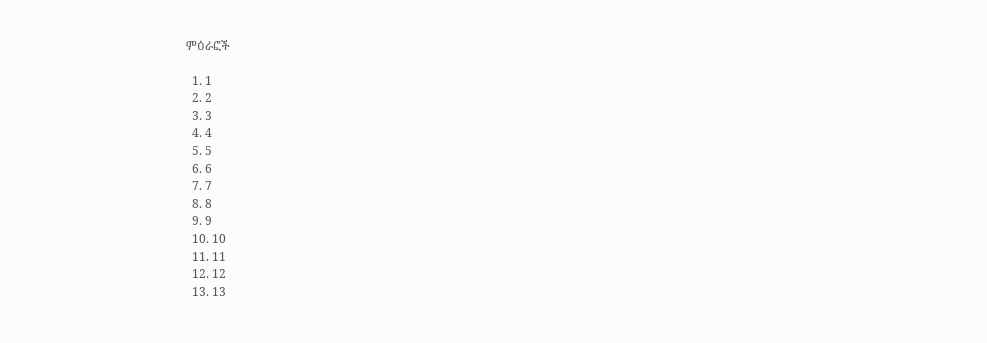ምዕራፎች

  1. 1
  2. 2
  3. 3
  4. 4
  5. 5
  6. 6
  7. 7
  8. 8
  9. 9
  10. 10
  11. 11
  12. 12
  13. 13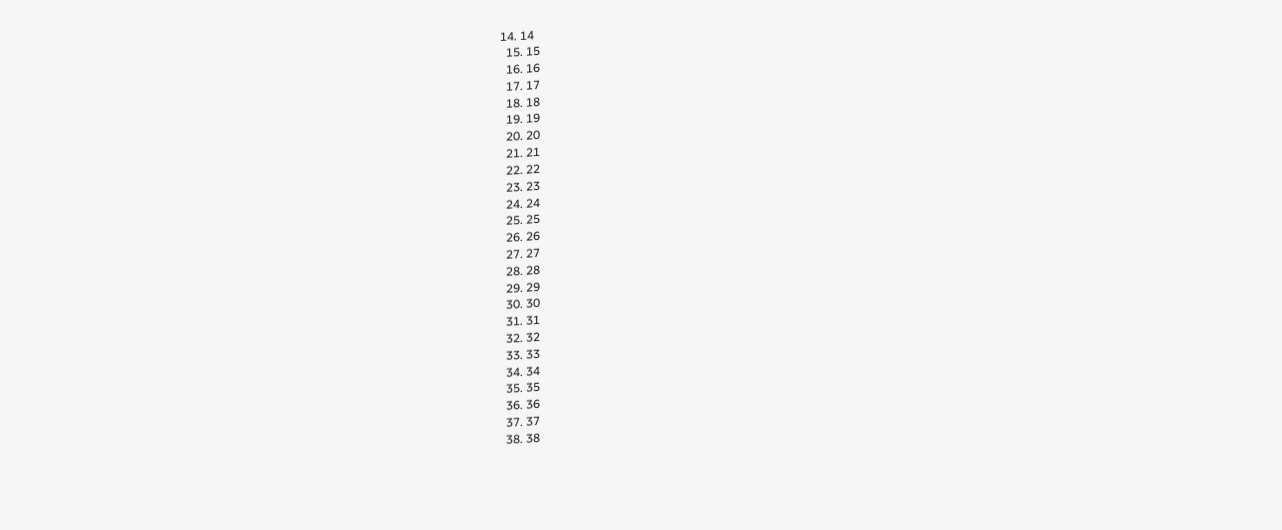14. 14
  15. 15
  16. 16
  17. 17
  18. 18
  19. 19
  20. 20
  21. 21
  22. 22
  23. 23
  24. 24
  25. 25
  26. 26
  27. 27
  28. 28
  29. 29
  30. 30
  31. 31
  32. 32
  33. 33
  34. 34
  35. 35
  36. 36
  37. 37
  38. 38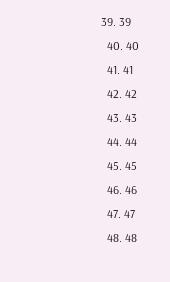39. 39
  40. 40
  41. 41
  42. 42
  43. 43
  44. 44
  45. 45
  46. 46
  47. 47
  48. 48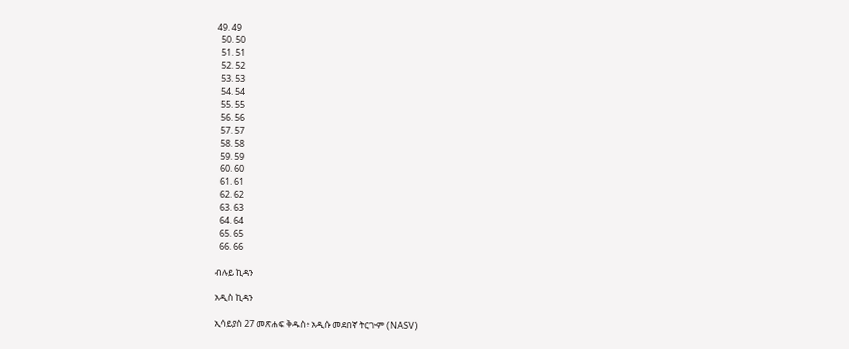49. 49
  50. 50
  51. 51
  52. 52
  53. 53
  54. 54
  55. 55
  56. 56
  57. 57
  58. 58
  59. 59
  60. 60
  61. 61
  62. 62
  63. 63
  64. 64
  65. 65
  66. 66

ብሉይ ኪዳን

አዲስ ኪዳን

ኢሳይያስ 27 መጽሐፍ ቅዱስ፥ አዲሱ መደበኛ ትርጒም (NASV)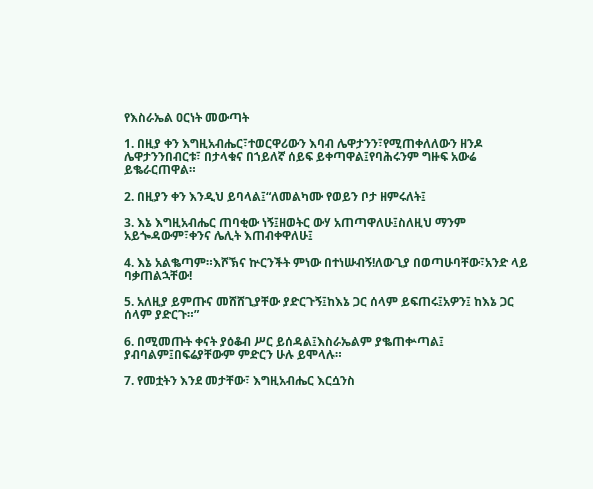የእስራኤል ዐርነት መውጣት

1. በዚያ ቀን እግዚአብሔር፣ተወርዋሪውን እባብ ሌዋታንን፣የሚጠቀለለውን ዘንዶ ሌዋታንንበብርቱ፣ በታላቁና በኀይለኛ ሰይፍ ይቀጣዋል፤የባሕሩንም ግዙፍ አውሬ ይቈራርጠዋል።

2. በዚያን ቀን እንዲህ ይባላል፤“ለመልካሙ የወይን ቦታ ዘምሩለት፤

3. እኔ እግዚአብሔር ጠባቂው ነኝ፤ዘወትር ውሃ አጠጣዋለሁ፤ስለዚህ ማንም አይጐዳውም፣ቀንና ሌሊት እጠብቀዋለሁ፤

4. እኔ አልቈጣም።እሾኽና ኵርንችት ምነው በተነሡብኝ!ለውጊያ በወጣሁባቸው፣አንድ ላይ ባቃጠልኋቸው!

5. አለዚያ ይምጡና መሸሸጊያቸው ያድርጉኝ፤ከእኔ ጋር ሰላም ይፍጠሩ፤አዎን፤ ከእኔ ጋር ሰላም ያድርጉ።”

6. በሚመጡት ቀናት ያዕቆብ ሥር ይሰዳል፤እስራኤልም ያቈጠቍጣል፤ ያብባልም፤በፍሬያቸውም ምድርን ሁሉ ይሞላሉ።

7. የመቷትን እንደ መታቸው፣ እግዚአብሔር እርሷንስ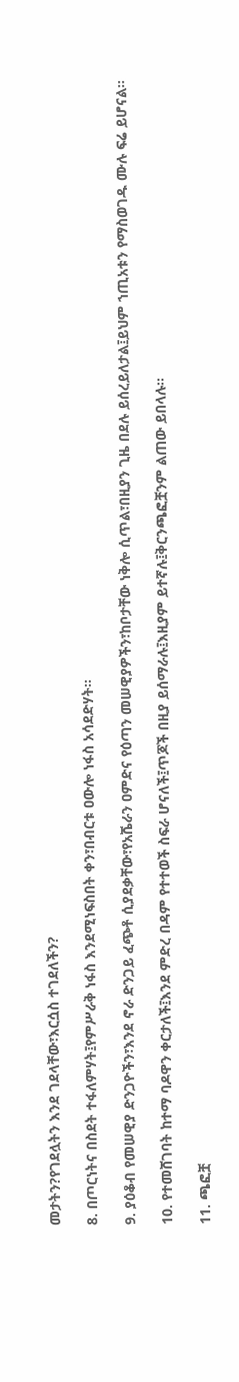መታትን?የገደሏትን እንደ ገደላቸው፣እርሷስ ተገደለችን?

8. በጦርነትና በስደት ተፋለምሃት፤የምሥራቅ ነፋስ እንደሚነፍስበት ቀን፣በብርቱ ዐውሎ ነፋስ አሳደድሃት።

9. ያዕቆብ የመሠዊያ ድንጋዮችን፣እንደ ኖራ ድንጋይ ፈጭቶ ሲያደቃቸው፣የአሼራን ዐምድና የዕጣን መሠዊያዎችን፣ከቦታቸው ነቅሎ ሲጥል፣በዚያን ጊዜ በደሉ ይሰረይለታል፤ይህም ኀጢአቱን የማስወገዱ ሙሉ ፍሬ ይሆናል።

10. የተመሸገባት ከተማ ባዶዋን ቀርታለች፤እንደ ምድረ በዳም የተተወች ስፍራ ሆናለች፤ጥጆች በዚያ ይሰማራሉ፤እዚያም ይተኛሉ፤ቅርንጫፎቿንም ልጠው ይበላሉ።

11. ጫፎቿ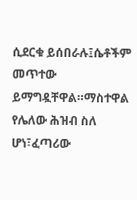ሲደርቁ ይሰበራሉ፤ሴቶችም መጥተው ይማግዷቸዋል።ማስተዋል የሌለው ሕዝብ ስለ ሆነ፣ፈጣሪው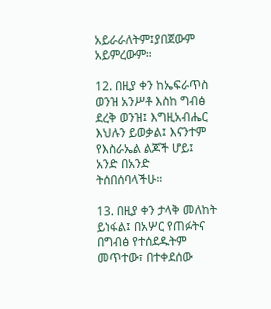አይራራለትም፤ያበጀውም አይምረውም።

12. በዚያ ቀን ከኤፍራጥስ ወንዝ አንሥቶ እስከ ግብፅ ደረቅ ወንዝ፤ እግዚአብሔር እህሉን ይወቃል፤ እናንተም የእስራኤል ልጆች ሆይ፤ አንድ በአንድ ትሰበሰባላችሁ።

13. በዚያ ቀን ታላቅ መለከት ይነፋል፤ በአሦር የጠፉትና በግብፅ የተሰደዱትም መጥተው፣ በተቀደሰው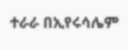ተራራ በኢየሩሳሌም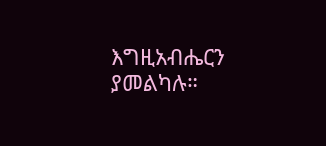እግዚአብሔርን ያመልካሉ።